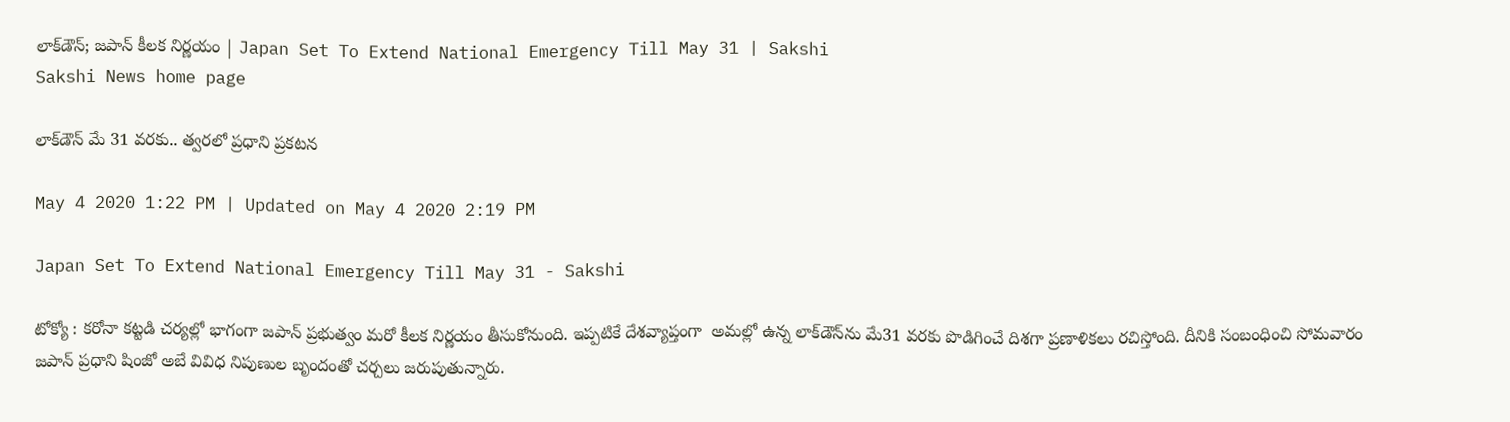లాక్‌‌డౌన్; జపాన్‌ కీలక నిర్ణయం | Japan Set To Extend National Emergency Till May 31 | Sakshi
Sakshi News home page

లాక్‌డౌన్ మే 31 వ‌ర‌కు.. త్వ‌ర‌లో ప్ర‌ధాని ప్ర‌క‌ట‌న‌

May 4 2020 1:22 PM | Updated on May 4 2020 2:19 PM

Japan Set To Extend National Emergency Till May 31 - Sakshi

టోక్యో : క‌రోనా క‌ట్ట‌డి చ‌ర్య‌ల్లో భాగంగా జ‌పాన్ ప్ర‌భుత్వం మ‌రో కీల‌క నిర్ణ‌యం తీసుకోనుంది. ఇప్ప‌టికే దేశ‌వ్యాప్తంగా  అమ‌ల్లో ఉన్న లాక్‌డౌన్‌ను మే31 వ‌ర‌కు పొడిగించే దిశ‌గా ప్ర‌ణాళిక‌లు ర‌చిస్తోంది. దీనికి సంబంధించి సోమ‌వారం జ‌పాన్ ప్ర‌ధాని షింజో అబే వివిధ నిపుణుల బృందంతో చ‌ర్చలు జ‌రుపుతున్నారు.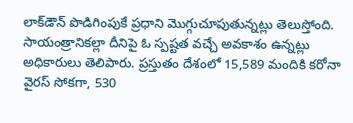లాక్‌డౌన్ పొడిగింపుకే ప్ర‌ధాని మొగ్గుచూపుతున్న‌ట్లు తెలుస్తోంది. సాయంత్రానిక‌ల్లా దీనిపై ఓ స్ప‌ష్ట‌త వ‌చ్చే అవ‌కాశం ఉన్న‌ట్లు అధికారులు తెలిపారు. ప్ర‌స్తుతం దేశంలో 15,589 మందికి క‌రోనా వైర‌స్ సోక‌గా, 530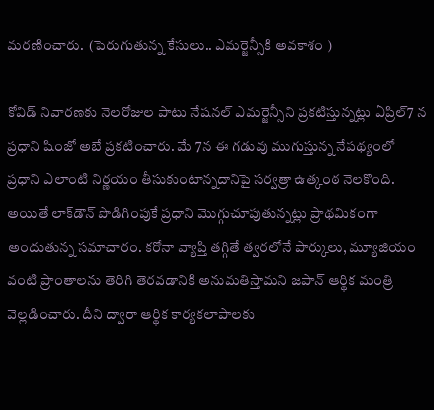మ‌ర‌ణించారు.  (పెరుగుతున్న కేసులు.. ఎమర్జెన్సీకి అవకాశం )

కోవిడ్ నివార‌ణ‌కు నెల‌రోజుల పాటు నేష‌న‌ల్ ఎమ‌ర్జెన్సీని ప్ర‌క‌టిస్తున్న‌ట్లు ఏప్రిల్‌7 న ప్ర‌ధాని షింజో అబే ప్ర‌క‌టించారు. మే 7న ఈ గ‌డువు ముగుస్తున్న నేప‌థ్యంలో ప్ర‌ధాని ఎలాంటి నిర్ణ‌యం తీసుకుంటాన్న‌దానిపై స‌ర్వ‌త్రా ఉత్కంఠ నెల‌కొంది. అయితే లాక్‌డౌన్ పొడిగింపుకే ప్రధాని మొగ్గుచూపుతున్న‌ట్లు ప్రాథ‌మికంగా అందుతున్న స‌మాచారం. క‌రోనా వ్యాప్తి త‌గ్గితే త్వ‌ర‌లోనే పార్కులు, మ్యూజియం వంటి ప్రాంతాలను తెరిగి తెర‌వ‌డానికి అనుమ‌తిస్తామ‌ని జ‌పాన్ ఆర్థిక మంత్రి వెల్ల‌డించారు. దీని ద్వారా ఆర్థిక కార్య‌క‌లాపాల‌కు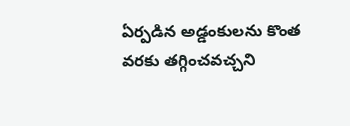ఏర్ప‌డిన అడ్డంకుల‌ను కొంత వ‌ర‌కు త‌గ్గించ‌వచ్చ‌ని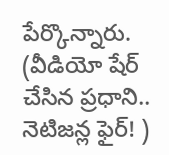పేర్కొన్నారు. (వీడియో షేర్‌ చేసిన ప్రధాని.. నెటిజన్ల ఫైర్‌! )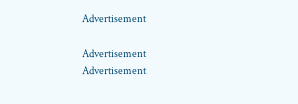Advertisement

Advertisement
Advertisement